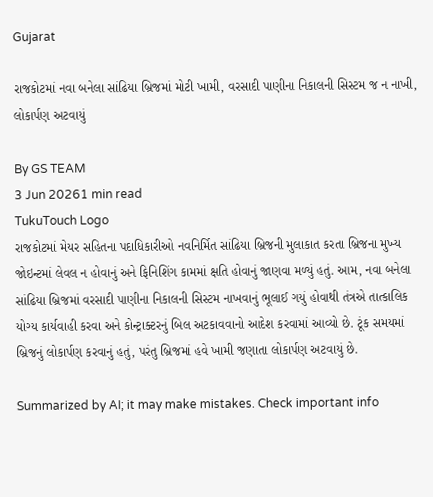Gujarat

રાજકોટમાં નવા બનેલા સાંઢિયા બ્રિજમાં મોટી ખામી, વરસાદી પાણીના નિકાલની સિસ્ટમ જ ન નાખી, લોકાર્પણ અટવાયું

By GS TEAM
3 Jun 20261 min read
TukuTouch Logo
રાજકોટમાં મેયર સહિતના પદાધિકારીઓ નવનિર્મિત સાંઢિયા બ્રિજની મુલાકાત કરતા બ્રિજના મુખ્ય જોઇન્ટમાં લેવલ ન હોવાનું અને ફિનિશિંગ કામમાં ક્ષતિ હોવાનું જાણવા મળ્યું હતું. આમ, નવા બનેલા સાંઢિયા બ્રિજમાં વરસાદી પાણીના નિકાલની સિસ્ટમ નાખવાનું ભૂલાઈ ગયું હોવાથી તંત્રએ તાત્કાલિક યોગ્ય કાર્યવાહી કરવા અને કોન્ટ્રાક્ટરનું બિલ અટકાવવાનો આદેશ કરવામાં આવ્યો છે. ટૂંક સમયમાં બ્રિજનું લોકાર્પણ કરવાનું હતું, પરંતુ બ્રિજમાં હવે ખામી જણાતા લોકાર્પણ અટવાયું છે.

Summarized by AI; it may make mistakes. Check important info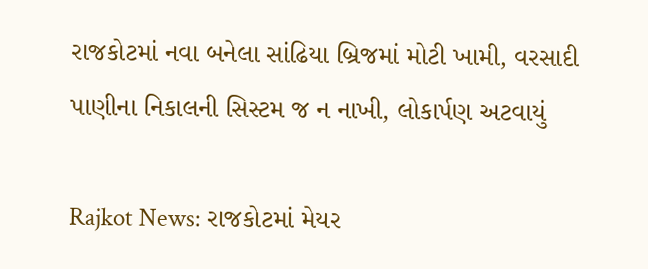રાજકોટમાં નવા બનેલા સાંઢિયા બ્રિજમાં મોટી ખામી, વરસાદી પાણીના નિકાલની સિસ્ટમ જ ન નાખી, લોકાર્પણ અટવાયું

Rajkot News: રાજકોટમાં મેયર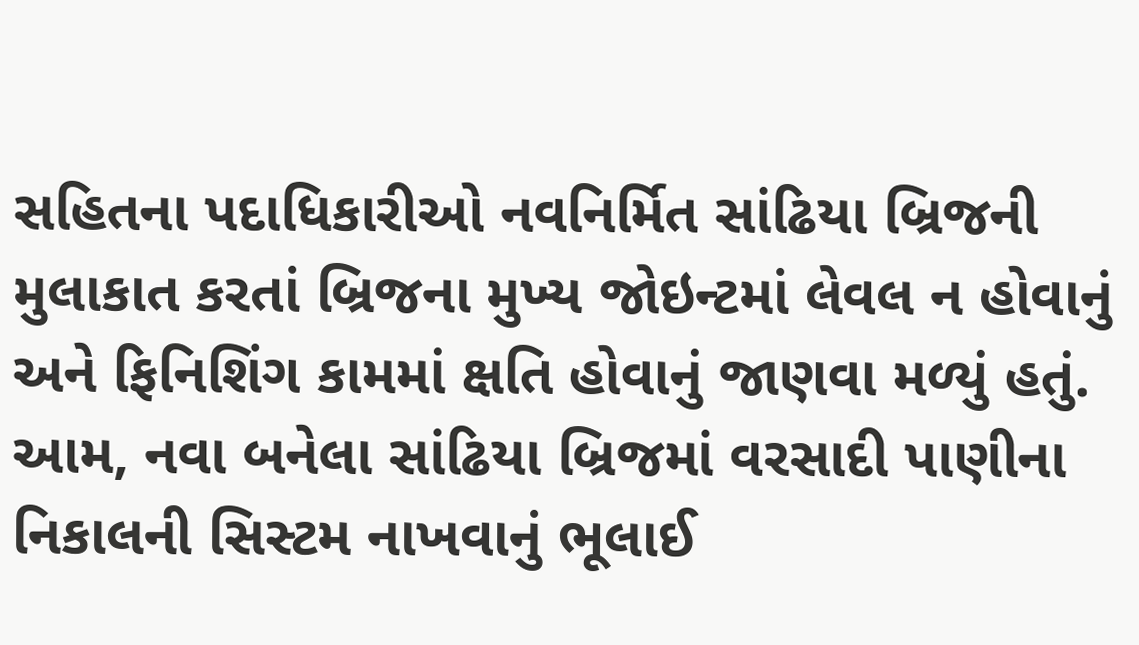સહિતના પદાધિકારીઓ નવનિર્મિત સાંઢિયા બ્રિજની મુલાકાત કરતાં બ્રિજના મુખ્ય જોઇન્ટમાં લેવલ ન હોવાનું અને ફિનિશિંગ કામમાં ક્ષતિ હોવાનું જાણવા મળ્યું હતું. આમ, નવા બનેલા સાંઢિયા બ્રિજમાં વરસાદી પાણીના નિકાલની સિસ્ટમ નાખવાનું ભૂલાઈ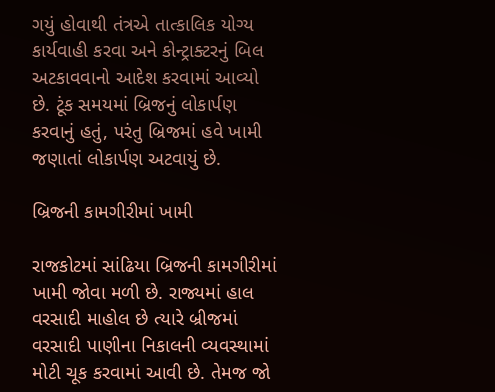ગયું હોવાથી તંત્રએ તાત્કાલિક યોગ્ય કાર્યવાહી કરવા અને કોન્ટ્રાક્ટરનું બિલ અટકાવવાનો આદેશ કરવામાં આવ્યો છે. ટૂંક સમયમાં બ્રિજનું લોકાર્પણ કરવાનું હતું, પરંતુ બ્રિજમાં હવે ખામી જણાતાં લોકાર્પણ અટવાયું છે.

બ્રિજની કામગીરીમાં ખામી

રાજકોટમાં સાંઢિયા બ્રિજની કામગીરીમાં ખામી જોવા મળી છે. રાજ્યમાં હાલ વરસાદી માહોલ છે ત્યારે બ્રીજમાં વરસાદી પાણીના નિકાલની વ્યવસ્થામાં મોટી ચૂક કરવામાં આવી છે. તેમજ જો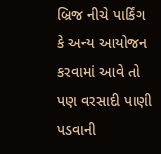બ્રિજ નીચે પાર્કિંગ કે અન્ય આયોજન કરવામાં આવે તો પણ વરસાદી પાણી પડવાની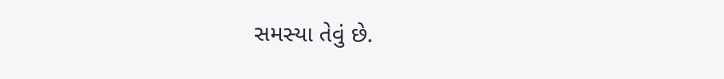સમસ્યા તેવું છે.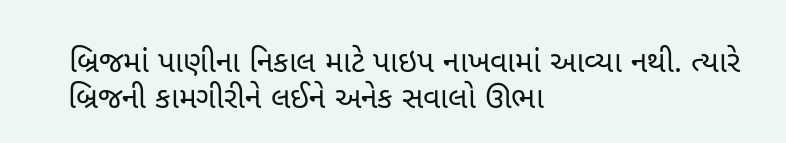બ્રિજમાં પાણીના નિકાલ માટે પાઇપ નાખવામાં આવ્યા નથી. ત્યારે બ્રિજની કામગીરીને લઈને અનેક સવાલો ઊભા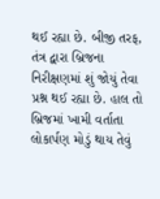થઈ રહ્યા છે. બીજી તરફ, તંત્ર દ્વારા બ્રિજના નિરીક્ષણમાં શું જોયું તેવા પ્રશ્ન થઈ રહ્યા છે. હાલ તો બ્રિજમાં ખામી વર્તાતા લોકાર્પણ મોડું થાય તેવું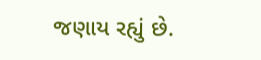જણાય રહ્યું છે.